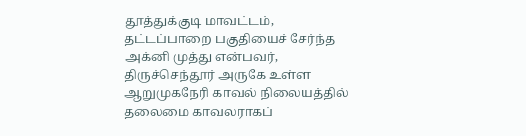தூத்துக்குடி மாவட்டம், தட்டப்பாறை பகுதியைச் சேர்ந்த அக்னி முத்து என்பவர், திருச்செந்தூர் அருகே உள்ள ஆறுமுகநேரி காவல் நிலையத்தில் தலைமை காவலராகப்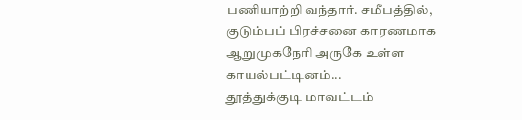பணியாற்றி வந்தார். சமீபத்தில், குடும்பப் பிரச்சனை காரணமாக ஆறுமுகநேரி அருகே உள்ள காயல்பட்டினம்...
தூத்துக்குடி மாவட்டம்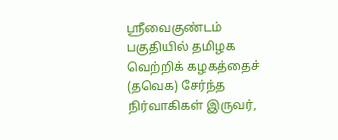ஸ்ரீவைகுண்டம் பகுதியில் தமிழக வெற்றிக் கழகத்தைச் (தவெக) சேர்ந்த நிர்வாகிகள் இருவர்,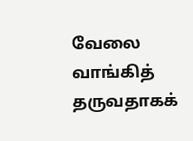வேலை வாங்கித் தருவதாகக்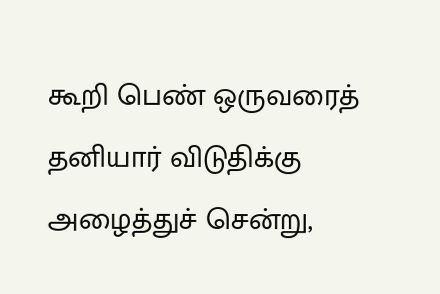கூறி பெண் ஒருவரைத் தனியார் விடுதிக்கு அழைத்துச் சென்று,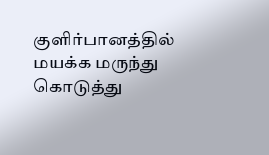குளிர்பானத்தில் மயக்க மருந்து கொடுத்து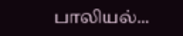பாலியல்...